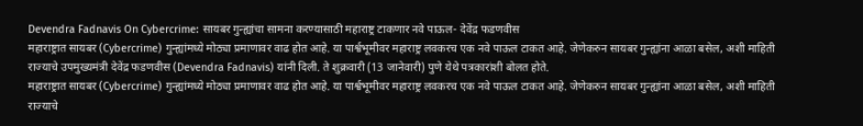Devendra Fadnavis On Cybercrime: सायबर गुन्ह्यांचा सामना करण्यासाठी महाराष्ट्र टाकणार नवे पाऊल- देवेंद्र फडणवीस
महाराष्ट्रात सायबर (Cybercrime) गुन्ह्यांमध्ये मोठ्या प्रमाणावर वाढ होत आहे. या पार्श्वभूमीवर महाराष्ट्र लवकरच एक नवे पाऊल टाकत आहे. जेणेकरुन सायबर गुन्ह्यांना आळा बसेल, अशी माहिती राज्याचे उपमुख्यमंत्री देवेंद्र फडणवीस (Devendra Fadnavis) यांनी दिली. ते शुक्रवारी (13 जानेवारी) पुणे येथे पत्रकारांशी बोलत होते.
महाराष्ट्रात सायबर (Cybercrime) गुन्ह्यांमध्ये मोठ्या प्रमाणावर वाढ होत आहे. या पार्श्वभूमीवर महाराष्ट्र लवकरच एक नवे पाऊल टाकत आहे. जेणेकरुन सायबर गुन्ह्यांना आळा बसेल, अशी माहिती राज्याचे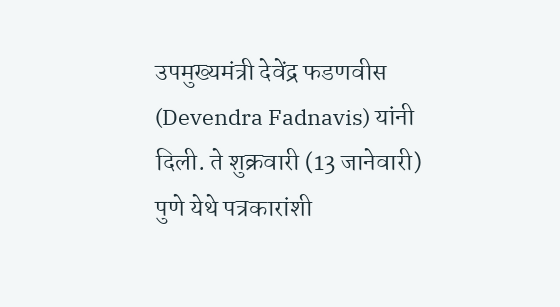उपमुख्यमंत्री देवेंद्र फडणवीस (Devendra Fadnavis) यांनी दिली. ते शुक्रवारी (13 जानेवारी) पुणे येथे पत्रकारांशी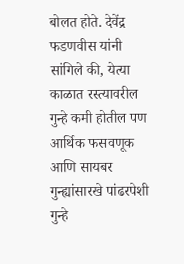बोलत होते. देवेंद्र फडणवीस यांनी सांगिले की, येत्या काळात रस्त्यावरील गुन्हे कमी होतील पण आर्थिक फसवणूक आणि सायबर गुन्ह्यांसारखे पांढरपेशी गुन्हे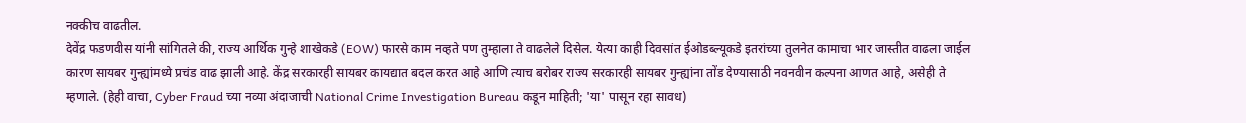नक्कीच वाढतील.
देवेंद्र फडणवीस यांनी सांगितले की, राज्य आर्थिक गुन्हे शाखेकडे (EOW) फारसे काम नव्हते पण तुम्हाला ते वाढलेले दिसेल. येत्या काही दिवसांत ईओडब्ल्यूकडे इतरांच्या तुलनेत कामाचा भार जास्तीत वाढला जाईल कारण सायबर गुन्ह्यांमध्ये प्रचंड वाढ झाली आहे. केंद्र सरकारही सायबर कायद्यात बदल करत आहे आणि त्याच बरोबर राज्य सरकारही सायबर गुन्ह्यांना तोंड देण्यासाठी नवनवीन कल्पना आणत आहे, असेही ते म्हणाले. (हेही वाचा, Cyber Fraud च्या नव्या अंदाजाची National Crime Investigation Bureau कडून माहिती; 'या' पासून रहा सावध)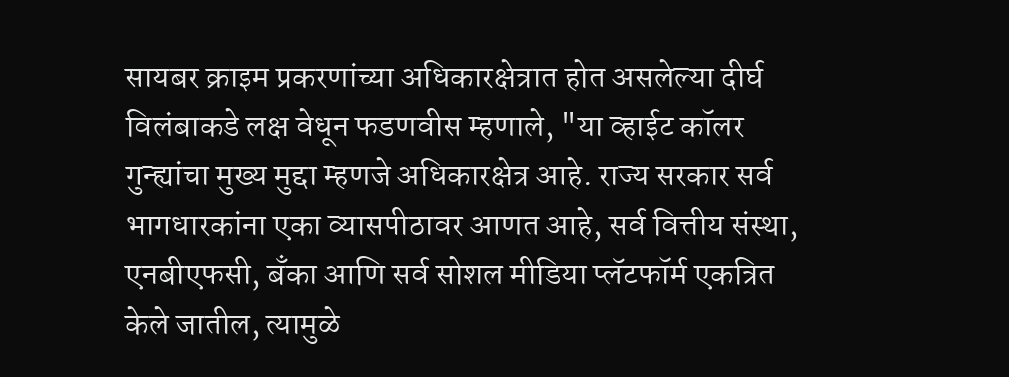सायबर क्राइम प्रकरणांच्या अधिकारक्षेत्रात होत असलेल्या दीर्घ विलंबाकडे लक्ष वेधून फडणवीस म्हणाले, "या व्हाईट कॉलर गुन्ह्यांचा मुख्य मुद्दा म्हणजे अधिकारक्षेत्र आहे. राज्य सरकार सर्व भागधारकांना एका व्यासपीठावर आणत आहे, सर्व वित्तीय संस्था, एनबीएफसी, बँका आणि सर्व सोशल मीडिया प्लॅटफॉर्म एकत्रित केले जातील, त्यामुळे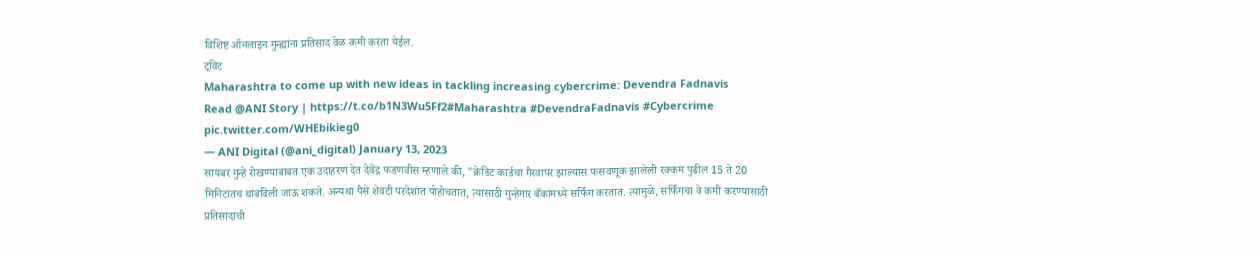विशिष्ट ऑनलाइन गुन्ह्यांना प्रतिसाद वेळ कमी करता येईल.
ट्विट
Maharashtra to come up with new ideas in tackling increasing cybercrime: Devendra Fadnavis
Read @ANI Story | https://t.co/b1N3Wu5Ff2#Maharashtra #DevendraFadnavis #Cybercrime pic.twitter.com/WHEbikieg0
— ANI Digital (@ani_digital) January 13, 2023
सायबर गुन्हे रोखण्याबाबत एक उदाहरण देत देवेंद्र फडणवीस म्हणाले की, "क्रेडिट कार्डचा गैरवापर झाल्यास फसवणूक झालेली रक्कम पुढील 15 ते 20 मिनिटांतच थांबविली जाऊ शकते. अन्यथा पैसे शेवटी परदेशात पोहोचतात, त्यासाठी गुन्हेगार बँकांमध्ये सर्फिंग करतात. त्यामुळे, सर्फिंगचा वे कमी करण्यासाठी प्रतिसादाची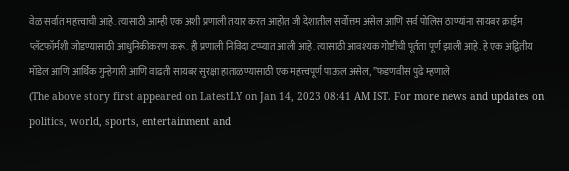वेळ सर्वात महत्त्वाची आहे. त्यासाठी आम्ही एक अशी प्रणाली तयार करत आहोत जी देशातील सर्वोत्तम असेल आणि सर्व पोलिस ठाण्यांना सायबर क्राईम प्लॅटफॉर्मशी जोडण्यासाठी आधुनिकीकरण करू. ही प्रणाली निविदा टप्प्यात आली आहे. त्यासाठी आवश्यक गोष्टींची पूर्तता पूर्ण झाली आहे. हे एक अद्वितीय मॉडेल आणि आर्थिक गुन्हेगारी आणि वाढती सायबर सुरक्षा हाताळण्यासाठी एक महत्त्वपूर्ण पाऊल असेल, ”फडणवीस पुढे म्हणाले
(The above story first appeared on LatestLY on Jan 14, 2023 08:41 AM IST. For more news and updates on politics, world, sports, entertainment and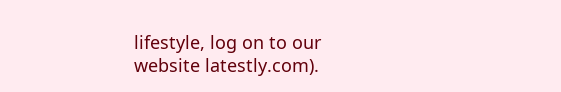lifestyle, log on to our website latestly.com).